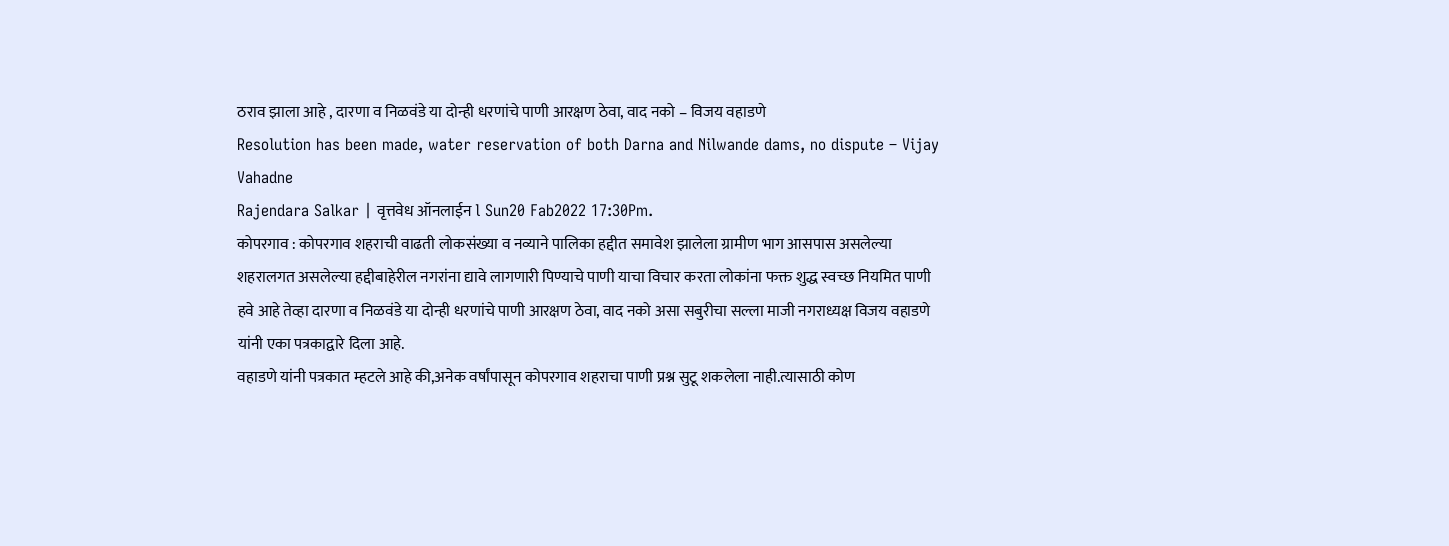ठराव झाला आहे , दारणा व निळवंडे या दोन्ही धरणांचे पाणी आरक्षण ठेवा, वाद नको – विजय वहाडणे
Resolution has been made, water reservation of both Darna and Nilwande dams, no dispute – Vijay Vahadne
Rajendara Salkar | वृत्तवेध ऑनलाईन l Sun20 Fab2022 17:30Pm.
कोपरगाव : कोपरगाव शहराची वाढती लोकसंख्या व नव्याने पालिका हद्दीत समावेश झालेला ग्रामीण भाग आसपास असलेल्या शहरालगत असलेल्या हद्दीबाहेरील नगरांना द्यावे लागणारी पिण्याचे पाणी याचा विचार करता लोकांना फक्त शुद्ध स्वच्छ नियमित पाणी हवे आहे तेव्हा दारणा व निळवंडे या दोन्ही धरणांचे पाणी आरक्षण ठेवा, वाद नको असा सबुरीचा सल्ला माजी नगराध्यक्ष विजय वहाडणे यांनी एका पत्रकाद्वारे दिला आहे.
वहाडणे यांनी पत्रकात म्हटले आहे की,अनेक वर्षांपासून कोपरगाव शहराचा पाणी प्रश्न सुटू शकलेला नाही.त्यासाठी कोण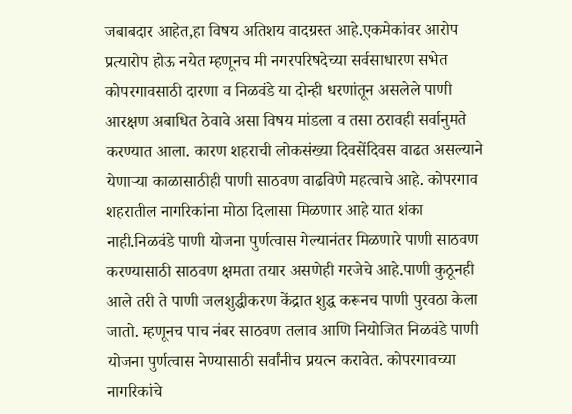जबाबदार आहेत,हा विषय अतिशय वादग्रस्त आहे.एकमेकांवर आरोप प्रत्यारोप होऊ नयेत म्हणूनच मी नगरपरिषदेच्या सर्वसाधारण सभेत कोपरगावसाठी दारणा व निळवंडे या दोन्ही धरणांतून असलेले पाणी आरक्षण अबाधित ठेवावे असा विषय मांडला व तसा ठरावही सर्वानुमते करण्यात आला. कारण शहराची लोकसंख्या दिवसेंदिवस वाढत असल्याने येणाऱ्या काळासाठीही पाणी साठवण वाढविणे महत्वाचे आहे. कोपरगाव शहरातील नागरिकांना मोठा दिलासा मिळणार आहे यात शंका नाही.निळवंडे पाणी योजना पुर्णत्वास गेल्यानंतर मिळणारे पाणी साठवण करण्यासाठी साठवण क्षमता तयार असणेही गरजेचे आहे.पाणी कुठूनही आले तरी ते पाणी जलशुद्धीकरण केंद्रात शुद्ध करूनच पाणी पुरवठा केला जातो. म्हणूनच पाच नंबर साठवण तलाव आणि नियोजित निळवंडे पाणी योजना पुर्णत्वास नेण्यासाठी सर्वांनीच प्रयत्न करावेत. कोपरगावच्या नागरिकांचे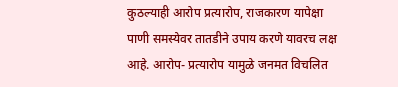कुठल्याही आरोप प्रत्यारोप, राजकारण यापेक्षा पाणी समस्येवर तातडीने उपाय करणे यावरच लक्ष आहे. आरोप- प्रत्यारोप यामुळे जनमत विचलित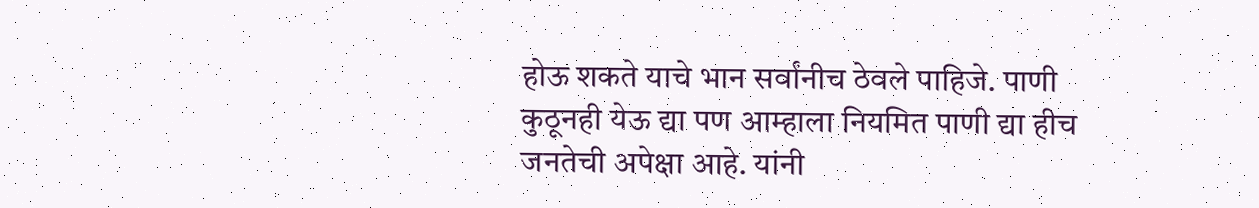होऊ शकते याचे भान सर्वांनीच ठेवले पाहिजे. पाणी कुठूनही येऊ द्या पण आम्हाला नियमित पाणी द्या हीच जनतेची अपेक्षा आहे. यांनी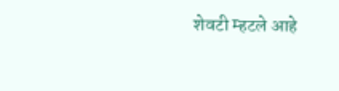शेवटी म्हटले आहे